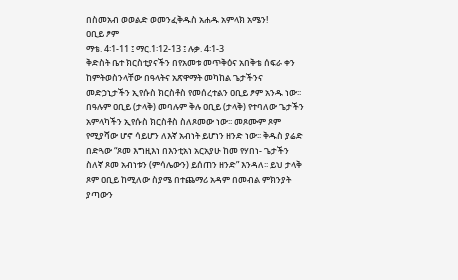በስመአብ ወወልድ ወመንፈቅዱስ አሐዱ አምላክ አሜን!
ዐቢይ ፆም
ማቴ. 4፡1-11 ፤ ማር.1፡12-13 ፤ ሉቃ. 4፡1-3
ቅድስት ቤተ ክርስቲያናችን በየአመቱ መጥቅዕና አበቅቴ ሰፍራ ቀን ከምትወስንላቸው በዓላትና አጽዋማት መካከል ጌታችንና መድኃኒታችን ኢየሱስ ክርስቶስ የመሰረተልን ዐቢይ ፆም አንዱ ነው፡፡ በዓሉም ዐቢይ (ታላቅ) መባሉም ቅሉ ዐቢይ (ታላቅ) የተባለው ጌታችን አምላካችን ኢየሱስ ክርስቶስ ስለጾመው ነው፡፡ መጾሙም ጾም የሚያሻው ሆኖ ሳይሆን ለእኛ አብነት ይሆነን ዘንድ ነው፡፡ ቅዱስ ያሬድ በድጓው “ጾመ እግዚእነ በእንቲአነ አርአያሁ ከመ የሃበነ- ጌታችን ስለኛ ጾመ አብነቱን (ምሳሌውን) ይሰጠን ዘንድ” እንዳለ፡፡ ይህ ታላቅ ጾም ዐቢይ ከሚለው ስያሜ በተጨማሪ አዳም በመብል ምክንያት ያጣውን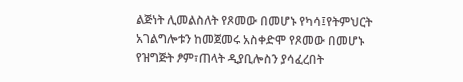ልጅነት ሊመልስለት የጾመው በመሆኑ የካሳ፤የትምህርት አገልግሎቱን ከመጀመሩ አስቀድሞ የጾመው በመሆኑ የዝግጅት ፆም፣ጠላት ዲያቢሎስን ያሳፈረበት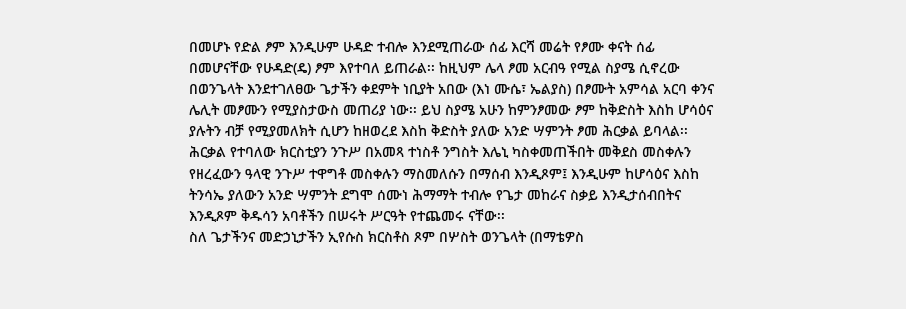በመሆኑ የድል ፆም እንዲሁም ሁዳድ ተብሎ እንደሚጠራው ሰፊ እርሻ መሬት የፆሙ ቀናት ሰፊ በመሆናቸው የሁዳድ(ዴ) ፆም እየተባለ ይጠራል፡፡ ከዚህም ሌላ ፆመ አርብዓ የሚል ስያሜ ሲኖረው በወንጌላት እንደተገለፀው ጌታችን ቀደምት ነቢያት አበው (እነ ሙሴ፣ ኤልያስ) በፆሙት አምሳል አርባ ቀንና ሌሊት መፆሙን የሚያስታውስ መጠሪያ ነው፡፡ ይህ ስያሜ አሁን ከምንፆመው ፆም ከቅድስት እስከ ሆሳዕና ያሉትን ብቻ የሚያመለክት ሲሆን ከዘወረደ እስከ ቅድስት ያለው አንድ ሣምንት ፆመ ሕርቃል ይባላል፡፡ ሕርቃል የተባለው ክርስቲያን ንጉሥ በአመጻ ተነስቶ ንግስት እሌኒ ካስቀመጠችበት መቅደስ መስቀሉን የዘረፈውን ዓላዊ ንጉሥ ተዋግቶ መስቀሉን ማስመለሱን በማሰብ እንዲጾም፤ እንዲሁም ከሆሳዕና እስከ ትንሳኤ ያለውን አንድ ሣምንት ደግሞ ሰሙነ ሕማማት ተብሎ የጌታ መከራና ስቃይ እንዲታሰብበትና እንዲጾም ቅዱሳን አባቶችን በሠሩት ሥርዓት የተጨመሩ ናቸው፡፡
ስለ ጌታችንና መድኃኒታችን ኢየሱስ ክርስቶስ ጾም በሦስት ወንጌላት (በማቴዎስ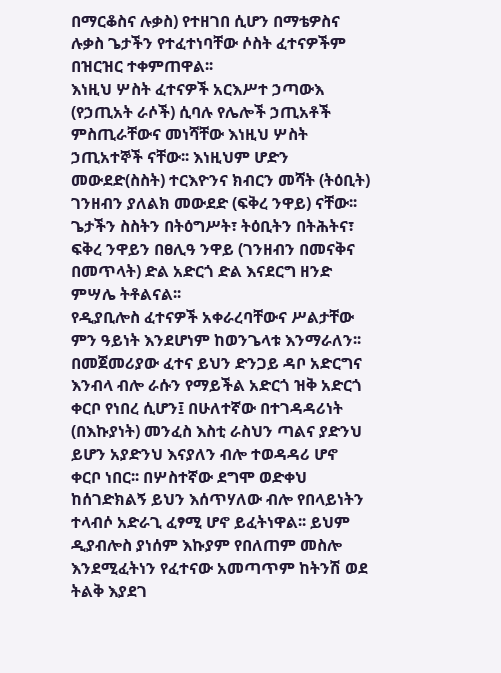በማርቆስና ሉቃስ) የተዘገበ ሲሆን በማቴዎስና ሉቃስ ጌታችን የተፈተነባቸው ሶስት ፈተናዎችም በዝርዝር ተቀምጠዋል፡፡
እነዚህ ሦስት ፈተናዎች አርእሥተ ኃጣውእ (የኃጢአት ራሶች) ሲባሉ የሌሎች ኃጢአቶች ምስጢራቸውና መነሻቸው እነዚህ ሦስት ኃጢአተኞች ናቸው፡፡ እነዚህም ሆድን መውደድ(ስስት) ተርእዮንና ክብርን መሻት (ትዕቢት) ገንዘብን ያለልክ መውደድ (ፍቅረ ንዋይ) ናቸው፡፡ ጌታችን ስስትን በትዕግሥት፣ ትዕቢትን በትሕትና፣ ፍቅረ ንዋይን በፀሊዓ ንዋይ (ገንዘብን በመናቅና በመጥላት) ድል አድርጎ ድል እናደርግ ዘንድ ምሣሌ ትቶልናል፡፡
የዲያቢሎስ ፈተናዎች አቀራረባቸውና ሥልታቸው ምን ዓይነት እንደሆነም ከወንጌላቱ እንማራለን፡፡ በመጀመሪያው ፈተና ይህን ድንጋይ ዳቦ አድርግና እንብላ ብሎ ራሱን የማይችል አድርጎ ዝቅ አድርጎ ቀርቦ የነበረ ሲሆን፤ በሁለተኛው በተገዳዳሪነት (በእኩያነት) መንፈስ እስቲ ራስህን ጣልና ያድንህ ይሆን አያድንህ እናያለን ብሎ ተወዳዳሪ ሆኖ ቀርቦ ነበር፡፡ በሦስተኛው ደግሞ ወድቀህ ከሰገድክልኝ ይህን እሰጥሃለው ብሎ የበላይነትን ተላብሶ አድራጊ ፈፃሚ ሆኖ ይፈትነዋል፡፡ ይህም ዲያብሎስ ያነሰም እኩያም የበለጠም መስሎ እንደሚፈትነን የፈተናው አመጣጥም ከትንሽ ወደ ትልቅ እያደገ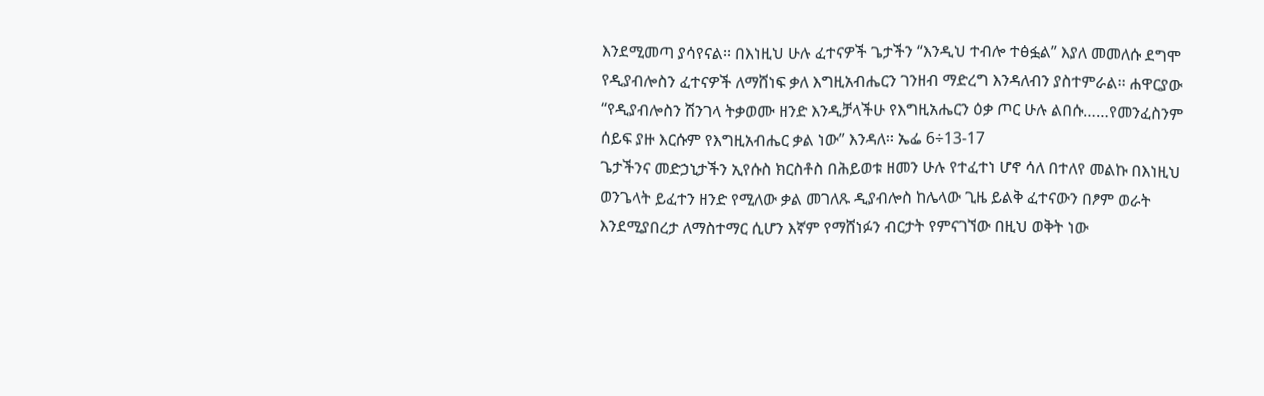እንደሚመጣ ያሳየናል፡፡ በእነዚህ ሁሉ ፈተናዎች ጌታችን “እንዲህ ተብሎ ተፅፏል” እያለ መመለሱ ደግሞ የዲያብሎስን ፈተናዎች ለማሸነፍ ቃለ እግዚአብሔርን ገንዘብ ማድረግ እንዳለብን ያስተምራል፡፡ ሐዋርያው “የዲያብሎስን ሽንገላ ትቃወሙ ዘንድ እንዲቻላችሁ የእግዚአሔርን ዕቃ ጦር ሁሉ ልበሱ……የመንፈስንም ሰይፍ ያዙ እርሱም የእግዚአብሔር ቃል ነው” እንዳለ፡፡ ኤፌ 6÷13-17
ጌታችንና መድኃኒታችን ኢየሱስ ክርስቶስ በሕይወቱ ዘመን ሁሉ የተፈተነ ሆኖ ሳለ በተለየ መልኩ በእነዚህ ወንጌላት ይፈተን ዘንድ የሚለው ቃል መገለጹ ዲያብሎስ ከሌላው ጊዜ ይልቅ ፈተናውን በፆም ወራት እንደሚያበረታ ለማስተማር ሲሆን እኛም የማሸነፉን ብርታት የምናገኘው በዚህ ወቅት ነው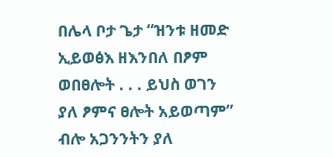በሌላ ቦታ ጌታ “ዝንቱ ዘመድ ኢይወፅእ ዘእንበለ በፆም ወበፀሎት . . . ይህስ ወገን ያለ ፆምና ፀሎት አይወጣም” ብሎ አጋንንትን ያለ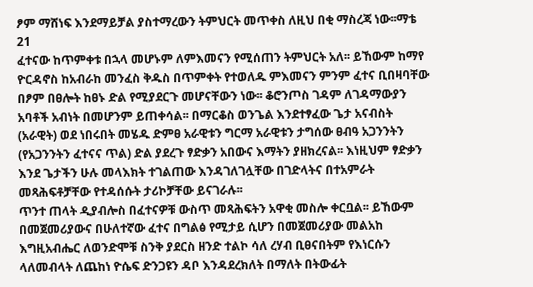ፆም ማሸነፍ እንደማይቻል ያስተማረውን ትምህርት መጥቀስ ለዚህ በቂ ማስረጃ ነው፡፡ማቴ 21
ፈተናው ከጥምቀቱ በኋላ መሆኑም ለምእመናን የሚሰጠን ትምህርት አለ፡፡ ይኸውም ከማየ ዮርዳኖስ ከአብራከ መንፈስ ቅዱስ በጥምቀት የተወለዱ ምእመናን ምንም ፈተና ቢበዛባቸው በፆም በፀሎት ከፀኑ ድል የሚያደርጉ መሆናቸውን ነው፡፡ ቆሮንጦስ ገዳም ለገዳማውያን አባቶች አብነት በመሆንም ይጠቀሳል፡፡ በማርቆስ ወንጌል እንደተፃፈው ጌታ አናብስት (አራዊት) ወደ ነበሩበት መሄዱ ድምፀ አራዊቱን ግርማ አራዊቱን ታግሰው ፀብዓ አጋንንትን (የአጋንንትን ፈተናና ጥል) ድል ያደረጉ ፃድቃን አበውና እማትን ያዘክረናል፡፡ እነዚህም ፃድቃን እንደ ጌታችን ሁሉ መላእክት ተገልጠው እንዳገለገሏቸው በገድላትና በተአምራት መጻሕፍቶቻቸው የተዳሰሱት ታሪኮቻቸው ይናገራሉ፡፡
ጥንተ ጠላት ዲያብሎስ በፈተናዎቹ ውስጥ መጻሕፍትን አዋቂ መስሎ ቀርቧል፡፡ ይኸውም በመጀመሪያውና በሁለተኛው ፈተና በግልፅ የሚታይ ሲሆን በመጀመሪያው መልአከ እግዚአብሔር ለወንድሞቹ ስንቅ ያደርስ ዘንድ ተልኮ ሳለ ረሃብ ቢፀናበትም የእነርሱን ላለመብላት ለጨከነ ዮሴፍ ድንጋዩን ዳቦ እንዳደረክለት በማለት በትውፊት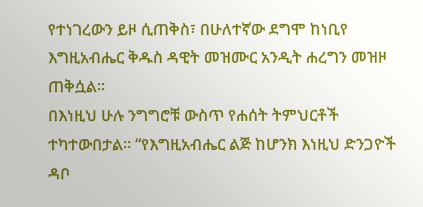የተነገረውን ይዞ ሲጠቅስ፣ በሁለተኛው ደግሞ ከነቢየ እግዚአብሔር ቅዱስ ዳዊት መዝሙር አንዲት ሐረግን መዝዞ ጠቅሷል፡፡
በእነዚህ ሁሉ ንግግሮቹ ውስጥ የሐሰት ትምህርቶች ተካተውበታል፡፡ “የእግዚአብሔር ልጅ ከሆንክ እነዚህ ድንጋዮች ዳቦ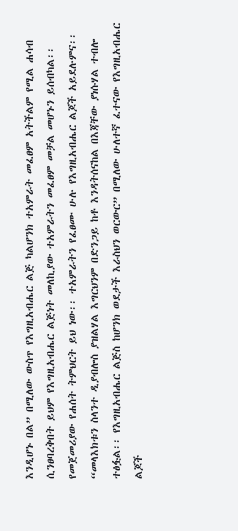እንዲሆኑ በል” በሚለው ውስጥ የእግዚአብሔር ልጅ ካልሆንክ ተአምራት መፈፀም አትችልም የሚል ሐሳብ ሲንፀባረቅበት ይህም የእግዚአብሔር ልጅነት መለኪያው ተአምራትን መፈፀም መቻል መሆኑን ይሰብካል፡፡ የመጀመሪያው የሐሰት ትምህርት ይህ ነው፡፡ ተአምራትን የፈፀሙ ሁሉ የእግዚአብሔር ልጆች አይደሉምና፡፡ “መላእክቱን ስላንተ ዲያብሎስ ያዝልሃል እግርህንም በድንጋይ ከቶ እንዳትሰናከል በእጃቸው ያነሱሃል ተብሎ ተፅፏል፡፡ የእግዚአብሔር ልጅስ ከሆንክ ወደታች እራስህን ወርውር” በሚለው ሁለተኛ ፈተናው የእግዚአብሔር ልጆች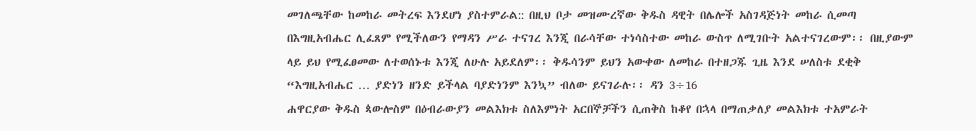መገለጫቸው ከመከራ መትረፍ እንደሆነ ያስተምራል:: በዚህ ቦታ መዝሙረኛው ቅዱስ ዳዊት በሌሎች አስገዳጅነት መከራ ሲመጣ በእግዚአብሔር ሊፈጸም የሚችለውን የማዳን ሥራ ተናገረ እንጂ በራሳቸው ተነሳስተው መከራ ውስጥ ለሚገቡት አልተናገረውም፡፡ በዚያውም ላይ ይህ የሚፈፀመው ለተወሰኑቱ እንጂ ለሁሉ አይደለም፡፡ ቅዱሳንም ይህን አውቀው ለመከራ በተዘጋጁ ጊዜ እንደ ሠለስቱ ደቂቅ “እግዚአብሔር … ያድነን ዘንድ ይችላል ባያድነንም እንኳ” ብለው ይናገራሉ፡፡ ዳን 3÷16
ሐዋርያው ቅዱስ ጳውሎስም በዕብራውያን መልእክቱ ስለእምነት አርበኞቻችን ሲጠቅስ ከቆየ በኋላ በማጠቃለያ መልእክቱ ተአምራት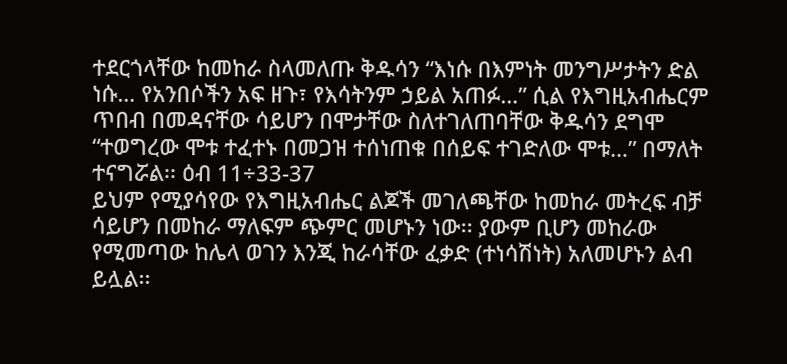ተደርጎላቸው ከመከራ ስላመለጡ ቅዱሳን “እነሱ በእምነት መንግሥታትን ድል ነሱ… የአንበሶችን አፍ ዘጉ፣ የእሳትንም ኃይል አጠፉ…” ሲል የእግዚአብሔርም ጥበብ በመዳናቸው ሳይሆን በሞታቸው ስለተገለጠባቸው ቅዱሳን ደግሞ “ተወግረው ሞቱ ተፈተኑ በመጋዝ ተሰነጠቁ በሰይፍ ተገድለው ሞቱ…” በማለት ተናግሯል፡፡ ዕብ 11÷33-37
ይህም የሚያሳየው የእግዚአብሔር ልጆች መገለጫቸው ከመከራ መትረፍ ብቻ ሳይሆን በመከራ ማለፍም ጭምር መሆኑን ነው፡፡ ያውም ቢሆን መከራው የሚመጣው ከሌላ ወገን እንጂ ከራሳቸው ፈቃድ (ተነሳሽነት) አለመሆኑን ልብ ይሏል፡፡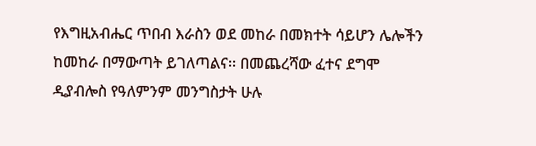የእግዚአብሔር ጥበብ እራስን ወደ መከራ በመክተት ሳይሆን ሌሎችን ከመከራ በማውጣት ይገለጣልና፡፡ በመጨረሻው ፈተና ደግሞ ዲያብሎስ የዓለምንም መንግስታት ሁሉ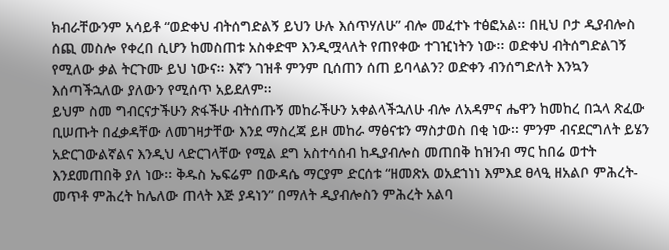ክብራቸውንም አሳይቶ “ወድቀህ ብትሰግድልኝ ይህን ሁሉ እሰጥሃለሁ” ብሎ መፈተኑ ተፅፎአል፡፡ በዚህ ቦታ ዲያብሎስ ሰጪ መስሎ የቀረበ ሲሆን ከመስጠቱ አስቀድሞ እንዲሟላለት የጠየቀው ተገዢነትን ነው፡፡ ወድቀህ ብትሰግድልገኝ የሚለው ቃል ትርጉሙ ይህ ነውና፡፡ እኛን ገዝቶ ምንም ቢሰጠን ሰጠ ይባላልን? ወድቀን ብንሰግድለት እንኳን እሰጣችኋለው ያለውን የሚሰጥ አይደለም፡፡
ይህም ስመ ግብርናታችሁን ጽፋችሁ ብትሰጡኝ መከራችሁን አቀልላችኋለሁ ብሎ ለአዳምና ሔዋን ከመከረ በኋላ ጽፈው ቢሠጡት በፈቃዳቸው ለመገዛታቸው እንደ ማስረጃ ይዞ መከራ ማፅናቱን ማስታወስ በቂ ነው፡፡ ምንም ብናደርግለት ይሄን አድርገውልኛልና እንዲህ ላድርገላቸው የሚል ደግ አስተሳሰብ ከዲያብሎስ መጠበቅ ከዝንብ ማር ከበሬ ወተት እንደመጠበቅ ያለ ነው፡፡ ቅዱስ ኤፍሬም በውዳሴ ማርያም ድርሰቱ “ዘመጽአ ወአደኀነነ እምእደ ፀላዒ ዘአልቦ ምሕረት- መጥቶ ምሕረት ከሌለው ጠላት እጅ ያዳነን” በማለት ዲያብሎስን ምሕረት አልባ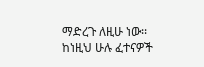ማድረጉ ለዚሁ ነው፡፡ ከነዚህ ሁሉ ፈተናዎች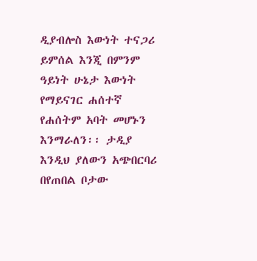ዲያብሎስ እውነት ተናጋሪ ይምሰል እንጂ በምንም ዓይነት ሁኔታ እውነት የማይናገር ሐሰተኛ የሐሰትም አባት መሆኑን እንማራለን፡፡ ታዲያ እንዲህ ያለውን አጭበርባሪ በየጠበል ቦታው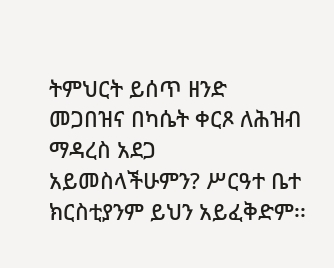ትምህርት ይሰጥ ዘንድ መጋበዝና በካሴት ቀርጾ ለሕዝብ ማዳረስ አደጋ አይመስላችሁምን? ሥርዓተ ቤተ ክርስቲያንም ይህን አይፈቅድም፡፡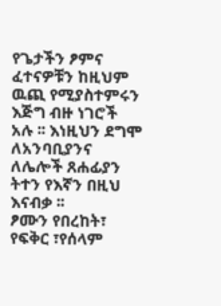የጌታችን ፆምና ፈተናዎቹን ከዚህም ዉጪ የሚያስተምሩን እጅግ ብዙ ነገሮች አሉ ፡፡ እነዚህን ደግሞ ለአንባቢያንና ለሌሎች ጸሐፊያን ትተን የእኛን በዚህ እናብቃ ፡፡
ፆሙን የበረከት፣ የፍቅር ፣የሰላም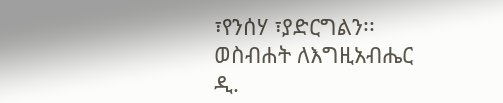፣የንሰሃ ፣ያድርግልን፡፡
ወስብሐት ለእግዚአብሔር
ዲ.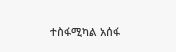ተስፋሚካል አሰፋ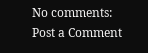No comments:
Post a Comment